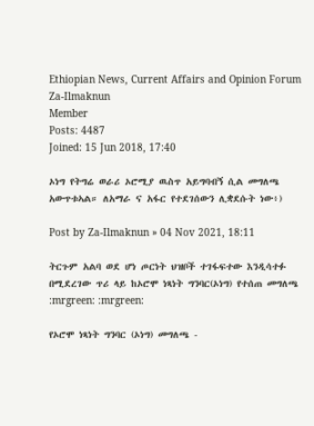Ethiopian News, Current Affairs and Opinion Forum
Za-Ilmaknun
Member
Posts: 4487
Joined: 15 Jun 2018, 17:40

ኦነግ የትግሬ ወራሪ ኦሮሚያ ዉስጥ አይግባብኝ ሲል መግለጫ አውጥቱኣል። ለአማራ ና አፋር የተደገሰውን ሊቋደሱት ነው፥)

Post by Za-Ilmaknun » 04 Nov 2021, 18:11

ትርጉም አልባ ወደ ሆነ ጦርነት ህዝቦች ተገፋፍተው እንዲሳተፉ በሚደረገው ጥሪ ላይ ከኦሮሞ ነጻነት ግንባር(ኦነግ) የተሰጠ መግለጫ :mrgreen: :mrgreen:

የኦሮሞ ነጻነት ግንባር (ኦነግ) መግለጫ -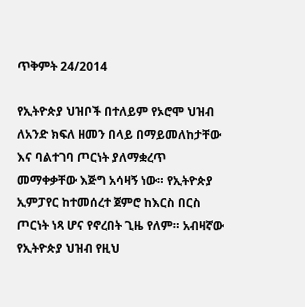ጥቅምት 24/2014

የኢትዮጵያ ህዝቦች በተለይም የኦሮሞ ህዝብ ለአንድ ክፍለ ዘመን በላይ በማይመለከታቸው እና ባልተገባ ጦርነት ያለማቋረጥ መማቀቃቸው እጅግ አሳዛኝ ነው። የኢትዮጵያ ኢምፓየር ከተመሰረተ ጀምሮ ከእርስ በርስ ጦርነት ነጻ ሆና የኖረበት ጊዜ የለም። አብዛኛው የኢትዮጵያ ህዝብ የዚህ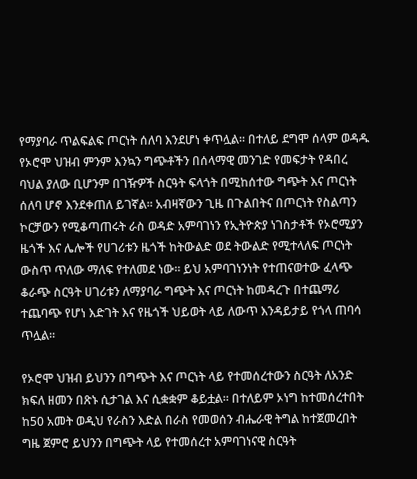የማያባራ ጥልፍልፍ ጦርነት ሰለባ እንደሆነ ቀጥሏል። በተለይ ደግሞ ሰላም ወዳዱ የኦሮሞ ህዝብ ምንም እንኳን ግጭቶችን በሰላማዊ መንገድ የመፍታት የዳበረ ባህል ያለው ቢሆንም በገዥዎች ስርዓት ፍላጎት በሚከሰተው ግጭት እና ጦርነት ሰለባ ሆኖ እንደቀጠለ ይገኛል። አብዛኛውን ጊዜ በጉልበትና በጦርነት የስልጣን ኮርቻውን የሚቆጣጠሩት ራስ ወዳድ አምባገነን የኢትዮጵያ ነገስታቶች የኦሮሚያን ዜጎች እና ሌሎች የሀገሪቱን ዜጎች ከትውልድ ወደ ትውልድ የሚተላለፍ ጦርነት ውስጥ ጥለው ማለፍ የተለመደ ነው። ይህ አምባገነንነት የተጠናወተው ፈላጭ ቆራጭ ስርዓት ሀገሪቱን ለማያባራ ግጭት እና ጦርነት ከመዳረጉ በተጨማሪ ተጨባጭ የሆነ እድገት እና የዜጎች ህይወት ላይ ለውጥ እንዳይታይ የጎላ ጠባሳ ጥሏል።

የኦሮሞ ህዝብ ይህንን በግጭት እና ጦርነት ላይ የተመሰረተውን ስርዓት ለአንድ ክፍለ ዘመን በጽኑ ሲታገል እና ሲቋቋም ቆይቷል። በተለይም ኦነግ ከተመሰረተበት ከ50 አመት ወዲህ የራስን እድል በራስ የመወሰን ብሔራዊ ትግል ከተጀመረበት ግዜ ጀምሮ ይህንን በግጭት ላይ የተመሰረተ አምባገነናዊ ስርዓት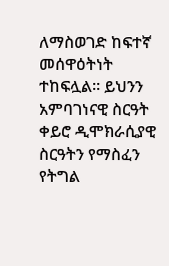ለማስወገድ ከፍተኛ መሰዋዕትነት ተከፍሏል። ይህንን አምባገነናዊ ስርዓት ቀይሮ ዲሞክራሲያዊ ስርዓትን የማስፈን የትግል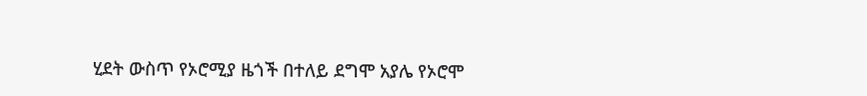ሂደት ውስጥ የኦሮሚያ ዜጎች በተለይ ደግሞ አያሌ የኦሮሞ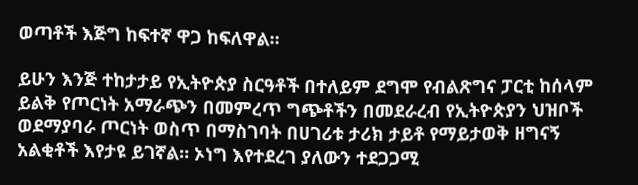ወጣቶች እጅግ ከፍተኛ ዋጋ ከፍለዋል።

ይሁን እንጅ ተከታታይ የኢትዮጵያ ስርዓቶች በተለይም ደግሞ የብልጽግና ፓርቲ ከሰላም ይልቅ የጦርነት አማራጭን በመምረጥ ግጭቶችን በመደራረብ የኢትዮጵያን ህዝቦች ወደማያባራ ጦርነት ወስጥ በማስገባት በሀገሪቱ ታሪክ ታይቶ የማይታወቅ ዘግናኝ አልቂቶች እየታዩ ይገኛል። ኦነግ እየተደረገ ያለውን ተደጋጋሚ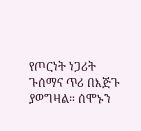የጦርነት ነጋሪት ጉሰማና ጥሪ በእጅጉ ያወግዛል። ሰሞኑን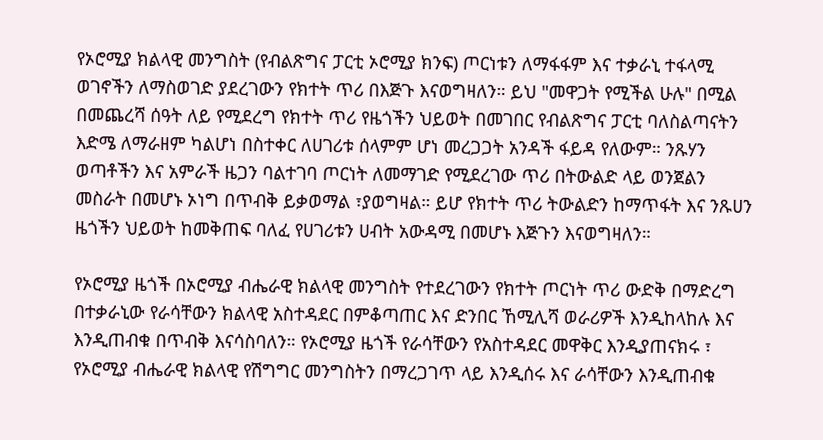የኦሮሚያ ክልላዊ መንግስት (የብልጽግና ፓርቲ ኦሮሚያ ክንፍ) ጦርነቱን ለማፋፋም እና ተቃራኒ ተፋላሚ ወገኖችን ለማስወገድ ያደረገውን የክተት ጥሪ በእጅጉ እናወግዛለን። ይህ "መዋጋት የሚችል ሁሉ" በሚል በመጨረሻ ሰዓት ለይ የሚደረግ የክተት ጥሪ የዜጎችን ህይወት በመገበር የብልጽግና ፓርቲ ባለስልጣናትን እድሜ ለማራዘም ካልሆነ በስተቀር ለሀገሪቱ ሰላምም ሆነ መረጋጋት አንዳች ፋይዳ የለውም። ንጹሃን ወጣቶችን እና አምራች ዜጋን ባልተገባ ጦርነት ለመማገድ የሚደረገው ጥሪ በትውልድ ላይ ወንጀልን መስራት በመሆኑ ኦነግ በጥብቅ ይቃወማል ፣ያወግዛል። ይሆ የክተት ጥሪ ትውልድን ከማጥፋት እና ንጹሀን ዜጎችን ህይወት ከመቅጠፍ ባለፈ የሀገሪቱን ሀብት አውዳሚ በመሆኑ እጅጉን እናወግዛለን።

የኦሮሚያ ዜጎች በኦሮሚያ ብሔራዊ ክልላዊ መንግስት የተደረገውን የክተት ጦርነት ጥሪ ውድቅ በማድረግ በተቃራኒው የራሳቸውን ክልላዊ አስተዳደር በምቆጣጠር እና ድንበር ኸሚሊሻ ወራሪዎች እንዲከላከሉ እና እንዲጠብቁ በጥብቅ እናሳስባለን። የኦሮሚያ ዜጎች የራሳቸውን የአስተዳደር መዋቅር እንዲያጠናክሩ ፣ የኦሮሚያ ብሔራዊ ክልላዊ የሽግግር መንግስትን በማረጋገጥ ላይ እንዲሰሩ እና ራሳቸውን እንዲጠብቁ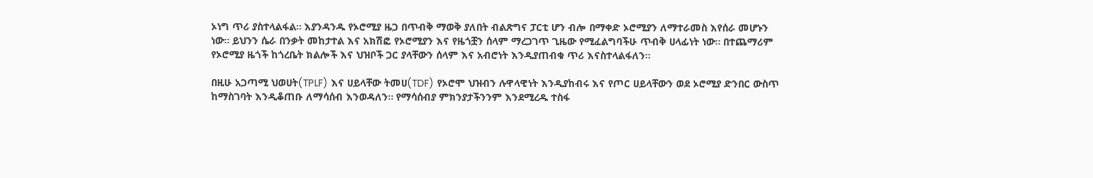ኦነግ ጥሪ ያስተላልፋል። እያንዳንዱ የኦሮሚያ ዜጋ በጥብቅ ማወቅ ያለበት ብልጽግና ፓርቲ ሆን ብሎ በማቀድ ኦሮሚያን ለማተራመስ እየሰራ መሆኑን ነው። ይህንን ሴራ በንቃት መከታተል እና አክሽፎ የኦሮሚያን እና የዜጎቿን ሰላም ማረጋገጥ ጊዜው የሚፈልግባችሁ ጥብቅ ሀላፊነት ነው። በተጨማሪም የኦሮሚያ ዜጎች ከጎረቤት ክልሎች እና ህዝቦች ጋር ያላቸውን ሰላም እና አብሮነት እንዲያጠብቁ ጥሪ እናስተላልፋለን።

በዚሁ አጋጣሚ ህወሀት(TPLF) እና ሀይላቸው ትመሀ(TDF) የኦሮሞ ህዝብን ሉዋላዊነት እንዲያከብሩ እና የጦር ሀይላቸውን ወደ ኦሮሚያ ድንበር ውስጥ ከማስገባት እንዲቆጠቡ ለማሳሰብ እንወዳለን። የማሳሰብያ ምክንያታችንንም እንደሚረዱ ተስፋ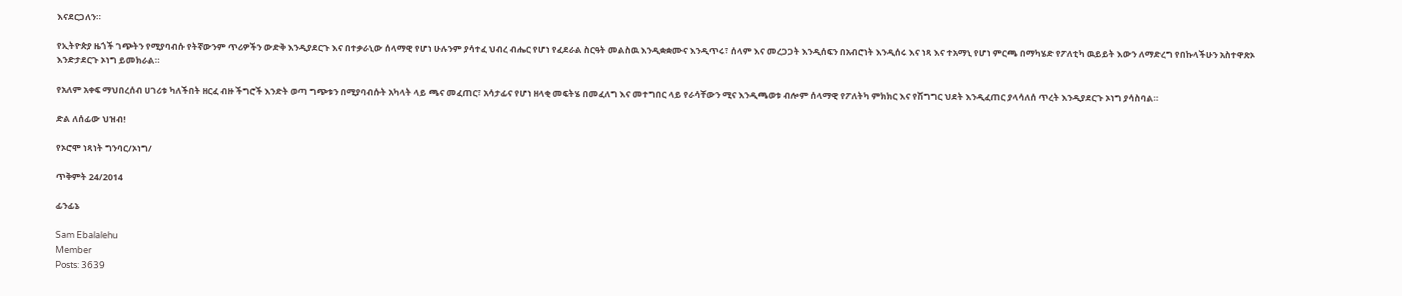እናደርጋለን።

የኢትዮጵያ ዜጎች ገጭትን የሚያባብሱ የትኛውንም ጥሪዎችን ውድቅ እንዲያደርጉ እና በተቃራኒው ሰላማዊ የሆነ ሁሉንም ያሳተፈ ህብረ ብሔር የሆነ የፈደራል ስርዓት መልስዉ እንዲቋቋሙና እንዲጥሩ፣ ሰላም እና መረጋጋት እንዲሰፍን በአብሮነት እንዲሰሩ እና ነጻ እና ተአማኒ የሆነ ምርጫ በማካሄድ የፖለቲካ ዉይይት እውን ለማድረግ የበኩላችሁን አስተዋጽኦ እንድታደርጉ ኦነግ ይመክራል።

የአለም አቀፍ ማህበረሰብ ሀገሪቱ ካለችበት ዘርፈ ብዙ ችግሮች እንድት ወጣ ግጭቱን በሚያባብሱት አካላት ላይ ጫና መፈጠር፣ አሳታፊና የሆነ ዘላቂ መፍትሄ በመፈለግ እና መተግበር ላይ የራሳቸውን ሚና እንዲጫወቱ ብሎም ሰላማዊ የፖለትካ ምክክር እና የሽግግር ህደት እንዲፈጠር ያላሳለሰ ጥረት እንዲያደርጉ ኦነግ ያሳስባል።

ድል ለሰፊው ህዝብ!

የኦሮሞ ነጻነት ግንባር/ኦነግ/

ጥቅምት 24/2014

ፊንፊኔ

Sam Ebalalehu
Member
Posts: 3639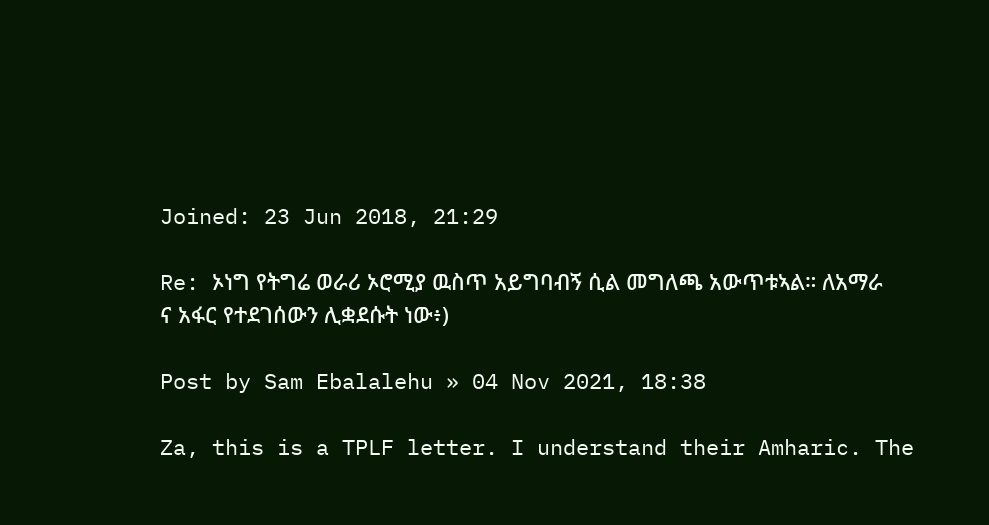Joined: 23 Jun 2018, 21:29

Re: ኦነግ የትግሬ ወራሪ ኦሮሚያ ዉስጥ አይግባብኝ ሲል መግለጫ አውጥቱኣል። ለአማራ ና አፋር የተደገሰውን ሊቋደሱት ነው፥)

Post by Sam Ebalalehu » 04 Nov 2021, 18:38

Za, this is a TPLF letter. I understand their Amharic. The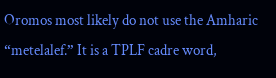Oromos most likely do not use the Amharic “metelalef.” It is a TPLF cadre word,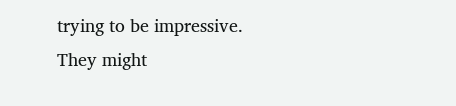trying to be impressive. They might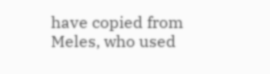have copied from Meles, who used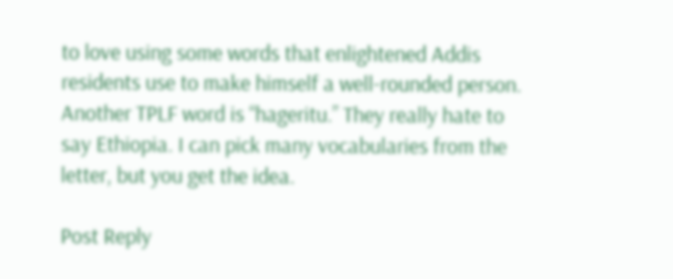to love using some words that enlightened Addis residents use to make himself a well-rounded person. Another TPLF word is “hageritu.” They really hate to say Ethiopia. I can pick many vocabularies from the letter, but you get the idea.

Post Reply